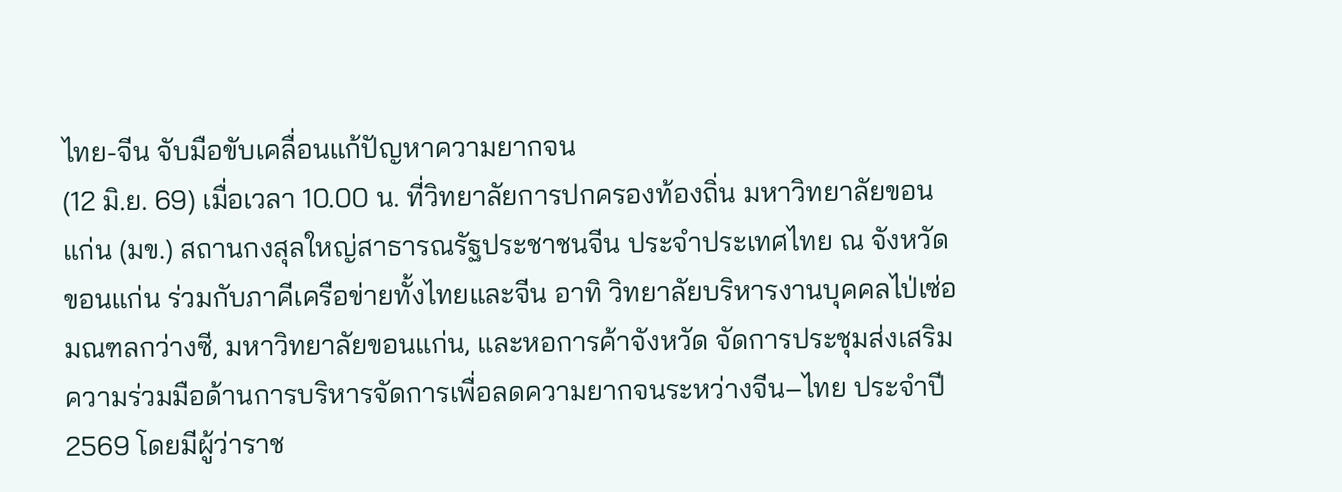ไทย-จีน จับมือขับเคลื่อนแก้ปัญหาความยากจน
(12 มิ.ย. 69) เมื่อเวลา 10.00 น. ที่วิทยาลัยการปกครองท้องถิ่น มหาวิทยาลัยขอนแก่น (มข.) สถานกงสุลใหญ่สาธารณรัฐประชาชนจีน ประจำประเทศไทย ณ จังหวัดขอนแก่น ร่วมกับภาคีเครือข่ายทั้งไทยและจีน อาทิ วิทยาลัยบริหารงานบุคคลไป่เซ่อ มณฑลกว่างซี, มหาวิทยาลัยขอนแก่น, และหอการค้าจังหวัด จัดการประชุมส่งเสริมความร่วมมือด้านการบริหารจัดการเพื่อลดความยากจนระหว่างจีน–ไทย ประจำปี 2569 โดยมีผู้ว่าราช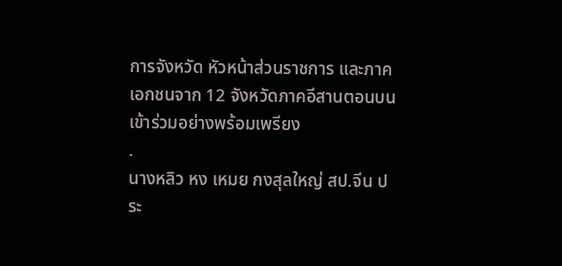การจังหวัด หัวหน้าส่วนราชการ และภาคเอกชนจาก 12 จังหวัดภาคอีสานตอนบนเข้าร่วมอย่างพร้อมเพรียง
.
นางหลิว หง เหมย กงสุลใหญ่ สป.จีน ประ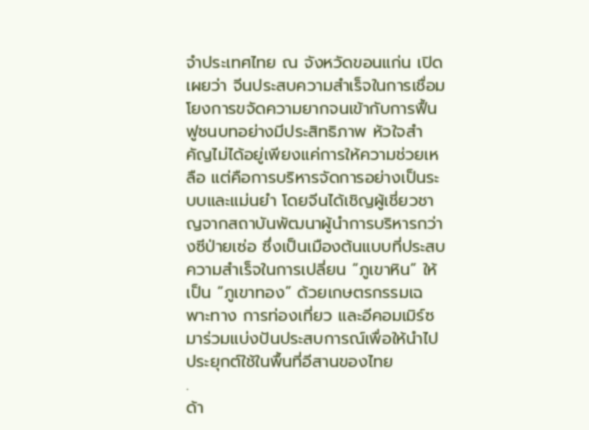จำประเทศไทย ณ จังหวัดขอนแก่น เปิดเผยว่า จีนประสบความสำเร็จในการเชื่อมโยงการขจัดความยากจนเข้ากับการฟื้นฟูชนบทอย่างมีประสิทธิภาพ หัวใจสำคัญไม่ได้อยู่เพียงแค่การให้ความช่วยเหลือ แต่คือการบริหารจัดการอย่างเป็นระบบและแม่นยำ โดยจีนได้เชิญผู้เชี่ยวชาญจากสถาบันพัฒนาผู้นำการบริหารกว่างซีป่ายเซ่อ ซึ่งเป็นเมืองต้นแบบที่ประสบความสำเร็จในการเปลี่ยน “ภูเขาหิน” ให้เป็น “ภูเขาทอง” ด้วยเกษตรกรรมเฉพาะทาง การท่องเที่ยว และอีคอมเมิร์ซ มาร่วมแบ่งปันประสบการณ์เพื่อให้นำไปประยุกต์ใช้ในพื้นที่อีสานของไทย
.
ด้า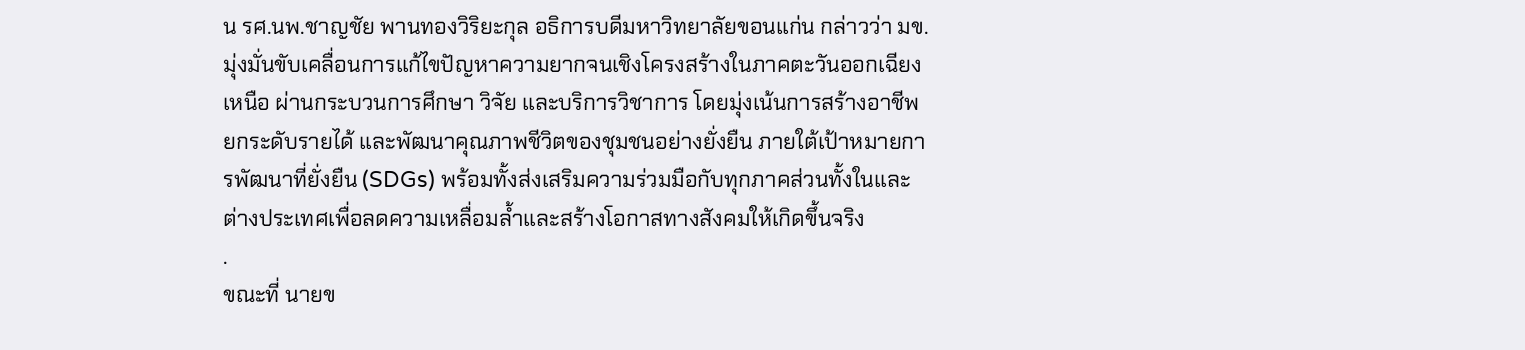น รศ.นพ.ชาญชัย พานทองวิริยะกุล อธิการบดีมหาวิทยาลัยขอนแก่น กล่าวว่า มข. มุ่งมั่นขับเคลื่อนการแก้ไขปัญหาความยากจนเชิงโครงสร้างในภาคตะวันออกเฉียงเหนือ ผ่านกระบวนการศึกษา วิจัย และบริการวิชาการ โดยมุ่งเน้นการสร้างอาชีพ ยกระดับรายได้ และพัฒนาคุณภาพชีวิตของชุมชนอย่างยั่งยืน ภายใต้เป้าหมายการพัฒนาที่ยั่งยืน (SDGs) พร้อมทั้งส่งเสริมความร่วมมือกับทุกภาคส่วนทั้งในและต่างประเทศเพื่อลดความเหลื่อมล้ำและสร้างโอกาสทางสังคมให้เกิดขึ้นจริง
.
ขณะที่ นายข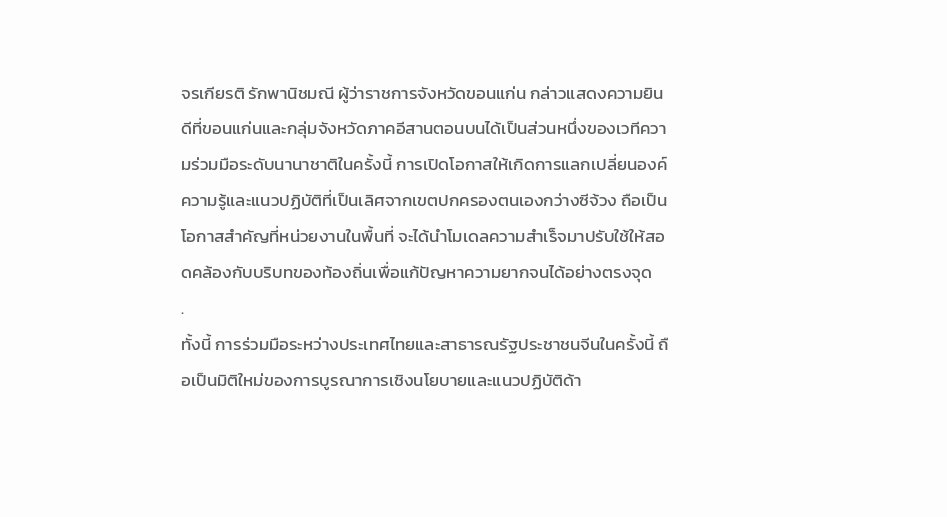จรเกียรติ รักพานิชมณี ผู้ว่าราชการจังหวัดขอนแก่น กล่าวแสดงความยินดีที่ขอนแก่นและกลุ่มจังหวัดภาคอีสานตอนบนได้เป็นส่วนหนึ่งของเวทีความร่วมมือระดับนานาชาติในครั้งนี้ การเปิดโอกาสให้เกิดการแลกเปลี่ยนองค์ความรู้และแนวปฏิบัติที่เป็นเลิศจากเขตปกครองตนเองกว่างซีจ้วง ถือเป็นโอกาสสำคัญที่หน่วยงานในพื้นที่ จะได้นำโมเดลความสำเร็จมาปรับใช้ให้สอดคล้องกับบริบทของท้องถิ่นเพื่อแก้ปัญหาความยากจนได้อย่างตรงจุด
.
ทั้งนี้ การร่วมมือระหว่างประเทศไทยและสาธารณรัฐประชาชนจีนในครั้งนี้ ถือเป็นมิติใหม่ของการบูรณาการเชิงนโยบายและแนวปฏิบัติด้า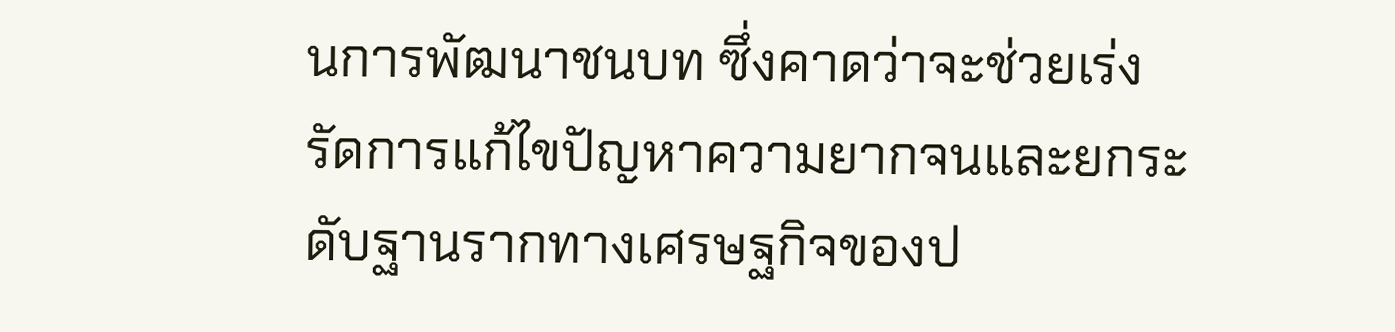นการพัฒนาชนบท ซึ่งคาดว่าจะช่วยเร่งรัดการแก้ไขปัญหาความยากจนและยกระดับฐานรากทางเศรษฐกิจของป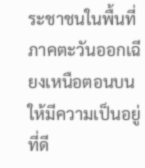ระชาชนในพื้นที่ภาคตะวันออกเฉียงเหนือตอนบนให้มีความเป็นอยู่ที่ดี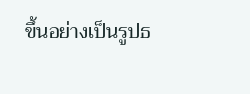ขึ้นอย่างเป็นรูปธ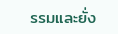รรมและยั่ง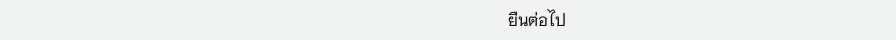ยืนต่อไป